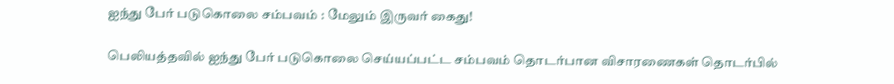ஐந்து பேர் படுகொலை சம்பவம் : மேலும் இருவர் கைது!

பெலியத்தவில் ஐந்து பேர் படுகொலை செய்யப்பட்ட சம்பவம் தொடர்பான விசாரணைகள் தொடர்பில்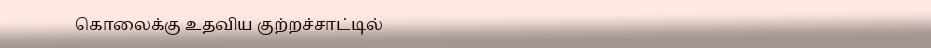கொலைக்கு உதவிய குற்றச்சாட்டில்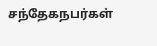சந்தேகநபர்கள்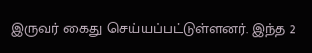இருவர் கைது செய்யப்பட்டுள்ளனர். இந்த 2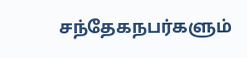சந்தேகநபர்களும்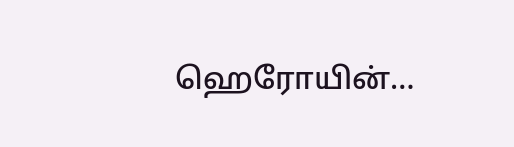ஹெரோயின்…